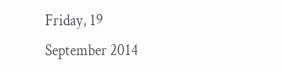Friday, 19 September 2014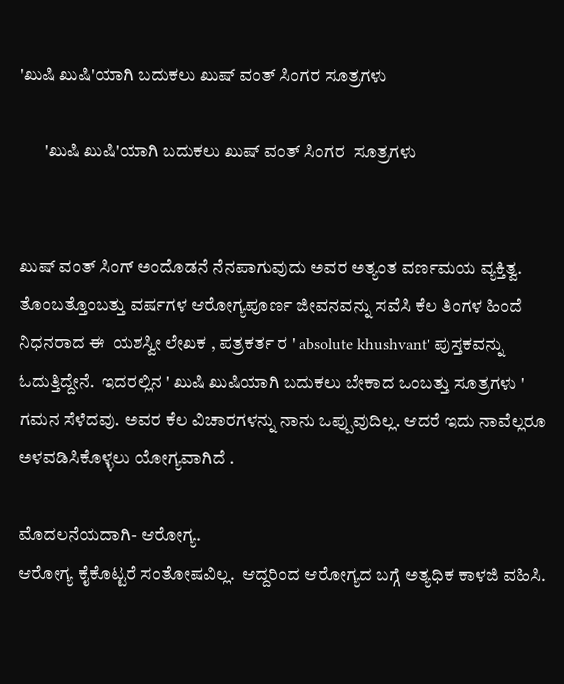'ಖುಷಿ ಖುಷಿ'ಯಾಗಿ ಬದುಕಲು ಖುಷ್ ವಂತ್ ಸಿಂಗರ ಸೂತ್ರಗಳು

       'ಖುಷಿ ಖುಷಿ'ಯಾಗಿ ಬದುಕಲು ಖುಷ್ ವಂತ್ ಸಿಂಗರ  ಸೂತ್ರಗಳು


ಖುಷ್ ವಂತ್ ಸಿಂಗ್ ಅಂದೊಡನೆ ನೆನಪಾಗುವುದು ಅವರ ಅತ್ಯಂತ ವರ್ಣಮಯ ವ್ಯಕ್ತಿತ್ವ. ತೊಂಬತ್ತೊಂಬತ್ತು ವರ್ಷಗಳ ಆರೋಗ್ಯಪೂರ್ಣ ಜೀವನವನ್ನು ಸವೆಸಿ ಕೆಲ ತಿಂಗಳ ಹಿಂದೆ ನಿಧನರಾದ ಈ  ಯಶಸ್ವೀ ಲೇಖಕ , ಪತ್ರಕರ್ತ ರ ' absolute khushvant' ಪುಸ್ತಕವನ್ನು ಓದುತ್ತಿದ್ದೇನೆ.  ಇದರಲ್ಲಿನ ' ಖುಷಿ ಖುಷಿಯಾಗಿ ಬದುಕಲು ಬೇಕಾದ ಒಂಬತ್ತು ಸೂತ್ರಗಳು ' ಗಮನ ಸೆಳೆದವು. ಅವರ ಕೆಲ ವಿಚಾರಗಳನ್ನು ನಾನು ಒಪ್ಪುವುದಿಲ್ಲ. ಆದರೆ ಇದು ನಾವೆಲ್ಲರೂ ಅಳವಡಿಸಿಕೊಳ್ಳಲು ಯೋಗ್ಯವಾಗಿದೆ .

ಮೊದಲನೆಯದಾಗಿ- ಆರೋಗ್ಯ.
ಆರೋಗ್ಯ ಕೈಕೊಟ್ಟರೆ ಸಂತೋಷವಿಲ್ಲ.  ಆದ್ದರಿಂದ ಆರೋಗ್ಯದ ಬಗ್ಗೆ ಅತ್ಯಧಿಕ ಕಾಳಜಿ ವಹಿಸಿ.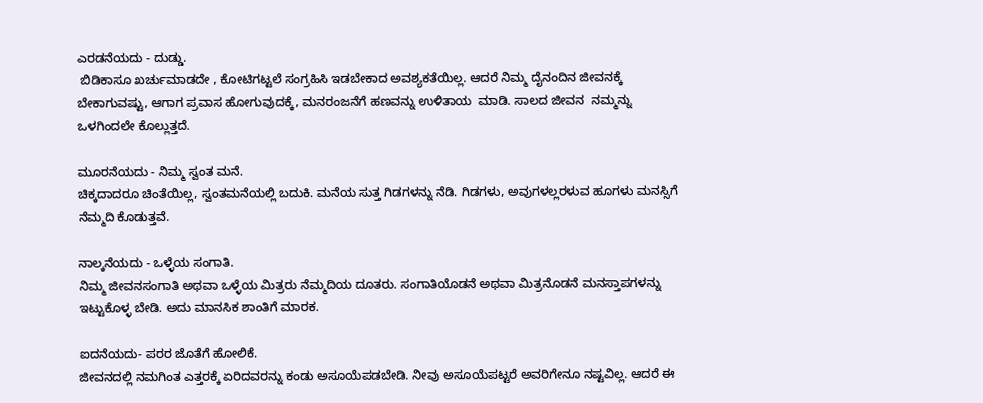ಎರಡನೆಯದು - ದುಡ್ಡು.
 ಬಿಡಿಕಾಸೂ ಖರ್ಚುಮಾಡದೇ , ಕೋಟಿಗಟ್ಟಲೆ ಸಂಗ್ರಹಿಸಿ ಇಡಬೇಕಾದ ಅವಶ್ಯಕತೆಯಿಲ್ಲ. ಆದರೆ ನಿಮ್ಮ ದೈನಂದಿನ ಜೀವನಕ್ಕೆ ಬೇಕಾಗುವಷ್ಟು, ಆಗಾಗ ಪ್ರವಾಸ ಹೋಗುವುದಕ್ಕೆ, ಮನರಂಜನೆಗೆ ಹಣವನ್ನು ಉಳಿತಾಯ  ಮಾಡಿ. ಸಾಲದ ಜೀವನ  ನಮ್ಮನ್ನು ಒಳಗಿಂದಲೇ ಕೊಲ್ಲುತ್ತದೆ.

ಮೂರನೆಯದು - ನಿಮ್ಮ ಸ್ವಂತ ಮನೆ.
ಚಿಕ್ಕದಾದರೂ ಚಿಂತೆಯಿಲ್ಲ, ಸ್ವಂತಮನೆಯಲ್ಲಿ ಬದುಕಿ. ಮನೆಯ ಸುತ್ತ ಗಿಡಗಳನ್ನು ನೆಡಿ. ಗಿಡಗಳು, ಅವುಗಳಲ್ಲರಳುವ ಹೂಗಳು ಮನಸ್ಸಿಗೆ ನೆಮ್ಮದಿ ಕೊಡುತ್ತವೆ.

ನಾಲ್ಕನೆಯದು - ಒಳ್ಳೆಯ ಸಂಗಾತಿ.
ನಿಮ್ಮ ಜೀವನಸಂಗಾತಿ ಅಥವಾ ಒಳ್ಳೆಯ ಮಿತ್ರರು ನೆಮ್ಮದಿಯ ದೂತರು. ಸಂಗಾತಿಯೊಡನೆ ಅಥವಾ ಮಿತ್ರನೊಡನೆ ಮನಸ್ತಾಪಗಳನ್ನು ಇಟ್ಟುಕೊಳ್ಳ ಬೇಡಿ. ಅದು ಮಾನಸಿಕ ಶಾಂತಿಗೆ ಮಾರಕ.

ಐದನೆಯದು- ಪರರ ಜೊತೆಗೆ ಹೋಲಿಕೆ.
ಜೀವನದಲ್ಲಿ ನಮಗಿಂತ ಎತ್ತರಕ್ಕೆ ಏರಿದವರನ್ನು ಕಂಡು ಅಸೂಯೆಪಡಬೇಡಿ. ನೀವು ಅಸೂಯೆಪಟ್ಟರೆ ಅವರಿಗೇನೂ ನಷ್ಟವಿಲ್ಲ. ಆದರೆ ಈ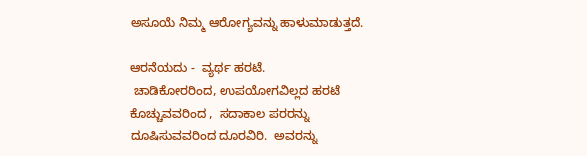ಅಸೂಯೆ ನಿಮ್ಮ ಆರೋಗ್ಯವನ್ನು ಹಾಳುಮಾಡುತ್ತದೆ.

ಆರನೆಯದು -  ವ್ಯರ್ಥ ಹರಟೆ.
 ಚಾಡಿಕೋರರಿಂದ, ಉಪಯೋಗವಿಲ್ಲದ ಹರಟೆ ಕೊಚ್ಚುವವರಿಂದ ,  ಸದಾಕಾಲ ಪರರನ್ನು ದೂಷಿಸುವವರಿಂದ ದೂರವಿರಿ.  ಅವರನ್ನು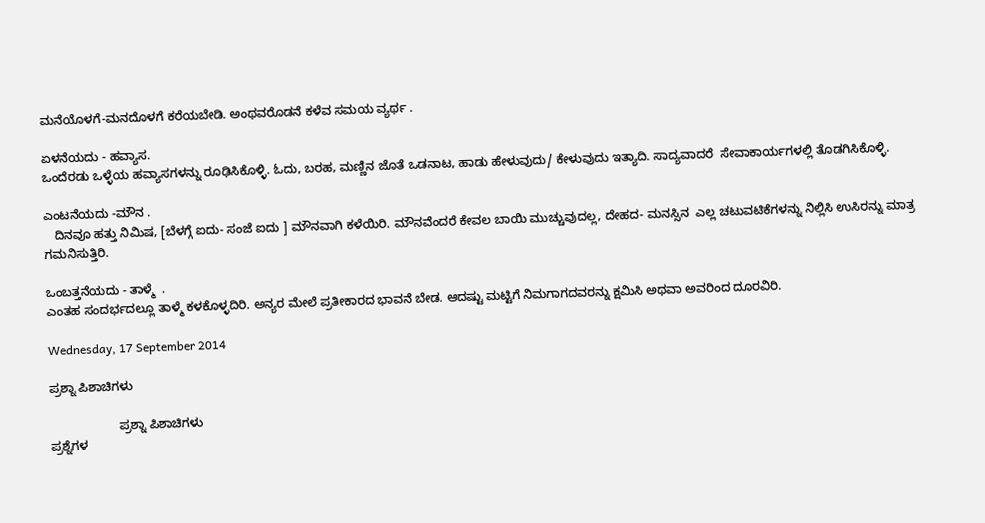ಮನೆಯೊಳಗೆ-ಮನದೊಳಗೆ ಕರೆಯಬೇಡಿ. ಅಂಥವರೊಡನೆ ಕಳೆವ ಸಮಯ ವ್ಯರ್ಥ .

ಏಳನೆಯದು - ಹವ್ಯಾಸ.
ಒಂದೆರಡು ಒಳ್ಳೆಯ ಹವ್ಯಾಸಗಳನ್ನು ರೂಢಿಸಿಕೊಳ್ಳಿ. ಓದು, ಬರಹ, ಮಣ್ಣಿನ ಜೊತೆ ಒಡನಾಟ, ಹಾಡು ಹೇಳುವುದು/ ಕೇಳುವುದು ಇತ್ಯಾದಿ. ಸಾದ್ಯವಾದರೆ  ಸೇವಾಕಾರ್ಯಗಳಲ್ಲಿ ತೊಡಗಿಸಿಕೊಳ್ಳಿ.

ಎಂಟನೆಯದು -ಮೌನ .
   ದಿನವೂ ಹತ್ತು ನಿಮಿಷ, [ಬೆಳಗ್ಗೆ ಐದು- ಸಂಜೆ ಐದು ] ಮೌನವಾಗಿ ಕಳೆಯಿರಿ. ಮೌನವೆಂದರೆ ಕೇವಲ ಬಾಯಿ ಮುಚ್ಚುವುದಲ್ಲ, ದೇಹದ- ಮನಸ್ಸಿನ  ಎಲ್ಲ ಚಟುವಟಿಕೆಗಳನ್ನು ನಿಲ್ಲಿಸಿ ಉಸಿರನ್ನು ಮಾತ್ರ ಗಮನಿಸುತ್ತಿರಿ.

ಒಂಬತ್ತನೆಯದು - ತಾಳ್ಮೆ  .
ಎಂತಹ ಸಂದರ್ಭದಲ್ಲೂ ತಾಳ್ಮೆ ಕಳಕೊಳ್ಳದಿರಿ. ಅನ್ಯರ ಮೇಲೆ ಪ್ರತೀಕಾರದ ಭಾವನೆ ಬೇಡ. ಆದಷ್ಟು ಮಟ್ಟಿಗೆ ನಿಮಗಾಗದವರನ್ನು ಕ್ಷಮಿಸಿ ಅಥವಾ ಅವರಿಂದ ದೂರವಿರಿ.

Wednesday, 17 September 2014

ಪ್ರಶ್ನಾ ಪಿಶಾಚಿಗಳು

                    ಪ್ರಶ್ನಾ ಪಿಶಾಚಿಗಳು
ಪ್ರಶ್ನೆಗಳ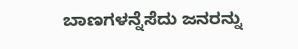ಬಾಣಗಳನ್ನೆಸೆದು ಜನರನ್ನು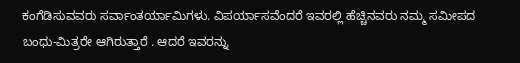ಕಂಗೆಡಿಸುವವರು ಸರ್ವಾಂತರ್ಯಾಮಿಗಳು. ವಿಪರ್ಯಾಸವೆಂದರೆ ಇವರಲ್ಲಿ ಹೆಚ್ಚಿನವರು ನಮ್ಮ ಸಮೀಪದ ಬಂಧು-ಮಿತ್ರರೇ ಆಗಿರುತ್ತಾರೆ . ಆದರೆ ಇವರನ್ನು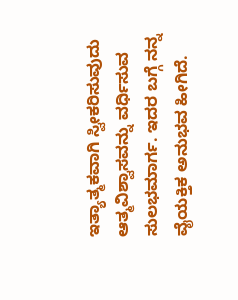ಇತ್ಯಾತ್ಮಕವಾಗಿ ಸ್ವೀಕರಿಸುವುದು ಆತ್ಮವಿಶ್ವಾಸವನ್ನು ವರ್ಧಿಸುವ ಸುಲಭಮಾರ್ಗ. ಇದರ ಬಗ್ಗೆ ನನ್ನ ವೈಯಕ್ತಿಕ ಅನುಭವ ಹೀಗಿದೆ.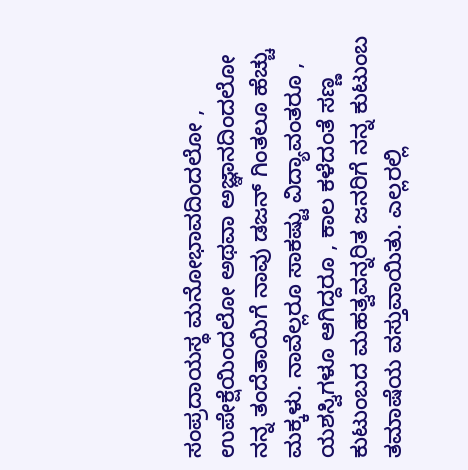ಸಂಪ್ರದಾಯಸ್ಥ ಮನೋಭಾವದಿಂದಲೋ , ಉಪೇಕ್ಷೆಯಿಂದಲೋ ಅಥವಾ ಅಜ್ಞಾನದಿಂದಲೋ ನನ್ನ ತಂದೆತಾಯಿಗೆ ನಾವು ಡಜನ್ ಗಿಂತಲೂ ಹೆಚ್ಚು ಮಕ್ಕಳು. ನಾವೆಲ್ಲರೂ ಸಾಕಷ್ಟು ವಿದ್ಯಾವಂತರೂ , ಯಶಸ್ವಿಗಳೂ ಆಗಿದ್ದರೂ , ಕಾಲ ಕಳೆದಂತೆ ಸಣ್ಣ ಕುಟುಂಬದ ಮಹತ್ವವನ್ನರಿತ ಜನರಿಗೆ ನನ್ನ ಕುಟುಂಬ  ತಮಾಷೆಯ ವಸ್ತುವಾಯಿತು. ಎಲ್ಲರಲ್ಲಿ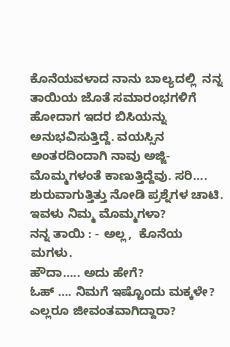ಕೊನೆಯವಳಾದ ನಾನು ಬಾಲ್ಯದಲ್ಲಿ  ನನ್ನ ತಾಯಿಯ ಜೊತೆ ಸಮಾರಂಭಗಳಿಗೆ  ಹೋದಾಗ ಇದರ ಬಿಸಿಯನ್ನು ಅನುಭವಿಸುತ್ತಿದ್ದೆ. ವಯಸ್ಸಿನ ಅಂತರದಿಂದಾಗಿ ನಾವು ಅಜ್ಜಿ- ಮೊಮ್ಮಗಳಂತೆ ಕಾಣುತ್ತಿದ್ದೆವು. ಸರಿ…. ಶುರುವಾಗುತ್ತಿತ್ತು ನೋಡಿ ಪ್ರಶ್ನೆಗಳ ಚಾಟಿ.
ಇವಳು ನಿಮ್ಮ ಮೊಮ್ಮಗಳಾ?
ನನ್ನ ತಾಯಿ : - ಅಲ್ಲ,  ಕೊನೆಯ ಮಗಳು.
ಹೌದಾ….. ಅದು ಹೇಗೆ?
ಓಹ್ …. ನಿಮಗೆ ಇಷ್ಟೊಂದು ಮಕ್ಕಳೇ? ಎಲ್ಲರೂ ಜೀವಂತವಾಗಿದ್ದಾರಾ?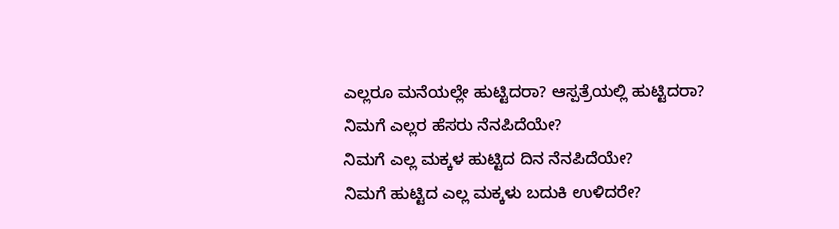ಎಲ್ಲರೂ ಮನೆಯಲ್ಲೇ ಹುಟ್ಟಿದರಾ? ಆಸ್ಪತ್ರೆಯಲ್ಲಿ ಹುಟ್ಟಿದರಾ?
ನಿಮಗೆ ಎಲ್ಲರ ಹೆಸರು ನೆನಪಿದೆಯೇ?
ನಿಮಗೆ ಎಲ್ಲ ಮಕ್ಕಳ ಹುಟ್ಟಿದ ದಿನ ನೆನಪಿದೆಯೇ?
ನಿಮಗೆ ಹುಟ್ಟಿದ ಎಲ್ಲ ಮಕ್ಕಳು ಬದುಕಿ ಉಳಿದರೇ?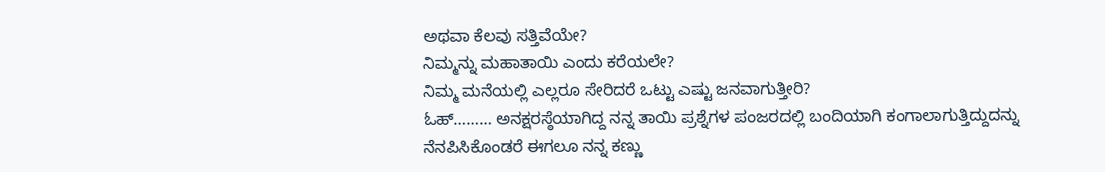ಅಥವಾ ಕೆಲವು ಸತ್ತಿವೆಯೇ?
ನಿಮ್ಮನ್ನು ಮಹಾತಾಯಿ ಎಂದು ಕರೆಯಲೇ?
ನಿಮ್ಮ ಮನೆಯಲ್ಲಿ ಎಲ್ಲರೂ ಸೇರಿದರೆ ಒಟ್ಟು ಎಷ್ಟು ಜನವಾಗುತ್ತೀರಿ?
ಓಹ್……… ಅನಕ್ಷರಸ್ಠೆಯಾಗಿದ್ದ ನನ್ನ ತಾಯಿ ಪ್ರಶ್ನೆಗಳ ಪಂಜರದಲ್ಲಿ ಬಂದಿಯಾಗಿ ಕಂಗಾಲಾಗುತ್ತಿದ್ದುದನ್ನು ನೆನಪಿಸಿಕೊಂಡರೆ ಈಗಲೂ ನನ್ನ ಕಣ್ಣು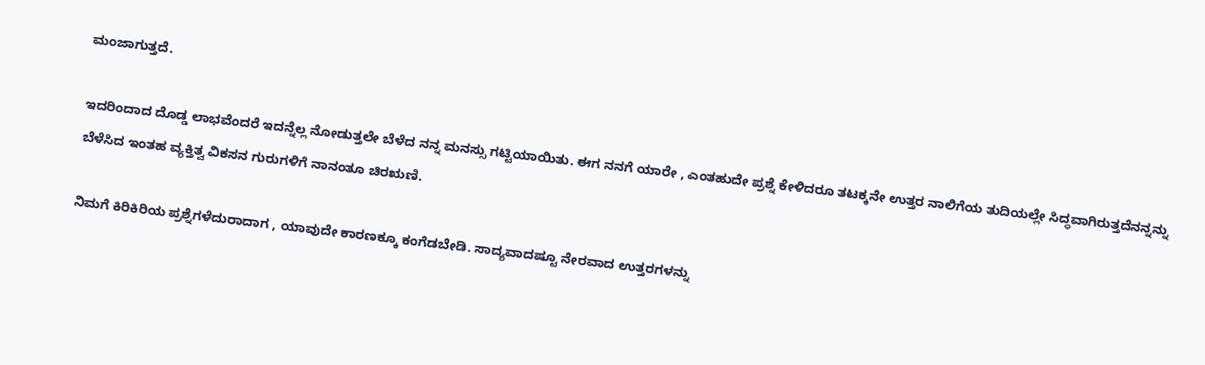ಮಂಜಾಗುತ್ತದೆ.

ಇದರಿಂದಾದ ದೊಡ್ಡ ಲಾಭವೆಂದರೆ ಇದನ್ನೆಲ್ಲ ನೋಡುತ್ತಲೇ ಬೆಳೆದ ನನ್ನ ಮನಸ್ಸು ಗಟ್ಟಿಯಾಯಿತು. ಈಗ ನನಗೆ ಯಾರೇ , ಎಂತಹುದೇ ಪ್ರಶ್ನೆ ಕೇಳಿದರೂ ತಟಕ್ಕನೇ ಉತ್ತರ ನಾಲಿಗೆಯ ತುದಿಯಲ್ಲೇ ಸಿದ್ಧವಾಗಿರುತ್ತದೆನನ್ನನ್ನು ಬೆಳೆಸಿದ ಇಂತಹ ವ್ಯಕ್ತಿತ್ವ ವಿಕಸನ ಗುರುಗಳಿಗೆ ನಾನಂತೂ ಚಿರಋಣಿ.

ನಿಮಗೆ ಕಿರಿಕಿರಿಯ ಪ್ರಶ್ನೆಗಳೆದುರಾದಾಗ , ಯಾವುದೇ ಕಾರಣಕ್ಕೂ ಕಂಗೆಡಬೇಡಿ. ಸಾದ್ಯವಾದಷ್ಟೂ ನೇರವಾದ ಉತ್ತರಗಳನ್ನು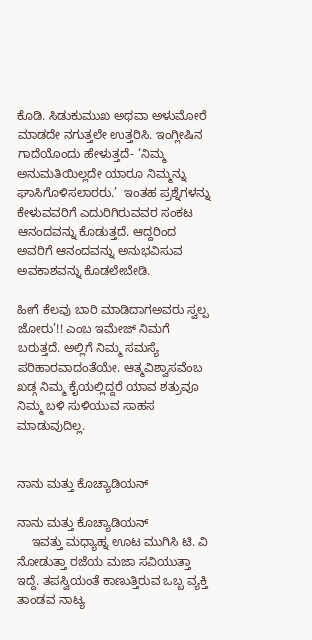ಕೊಡಿ. ಸಿಡುಕುಮುಖ ಅಥವಾ ಅಳುಮೋರೆ ಮಾಡದೇ ನಗುತ್ತಲೇ ಉತ್ತರಿಸಿ. ಇಂಗ್ಲೀಷಿನ ಗಾದೆಯೊಂದು ಹೇಳುತ್ತದೆ- ‘ನಿಮ್ಮ ಅನುಮತಿಯಿಲ್ಲದೇ ಯಾರೂ ನಿಮ್ಮನ್ನು ಘಾಸಿಗೊಳಿಸಲಾರರು.’  ಇಂತಹ ಪ್ರಶ್ನೆಗಳನ್ನು ಕೇಳುವವರಿಗೆ ಎದುರಿಗಿರುವವರ ಸಂಕಟ ಆನಂದವನ್ನು ಕೊಡುತ್ತದೆ. ಆದ್ದರಿಂದ ಅವರಿಗೆ ಆನಂದವನ್ನು ಅನುಭವಿಸುವ ಅವಕಾಶವನ್ನು ಕೊಡಲೇಬೇಡಿ.

ಹೀಗೆ ಕೆಲವು ಬಾರಿ ಮಾಡಿದಾಗಅವರು ಸ್ವಲ್ಪ ಜೋರು’!! ಎಂಬ ಇಮೇಜ್ ನಿಮಗೆ ಬರುತ್ತದೆ. ಅಲ್ಲಿಗೆ ನಿಮ್ಮ ಸಮಸ್ಯೆ ಪರಿಹಾರವಾದಂತೆಯೇ. ಆತ್ಮವಿಶ್ವಾಸವೆಂಬ ಖಡ್ಗ ನಿಮ್ಮ ಕೈಯಲ್ಲಿದ್ದರೆ ಯಾವ ಶತ್ರುವೂ ನಿಮ್ಮ ಬಳಿ ಸುಳಿಯುವ ಸಾಹಸ ಮಾಡುವುದಿಲ್ಲ.


ನಾನು ಮತ್ತು ಕೊಚ್ಯಾಡಿಯನ್

ನಾನು ಮತ್ತು ಕೊಚ್ಯಾಡಿಯನ್
    ಇವತ್ತು ಮಧ್ಯಾಹ್ನ ಊಟ ಮುಗಿಸಿ ಟಿ. ವಿ ನೋಡುತ್ತಾ ರಜೆಯ ಮಜಾ ಸವಿಯುತ್ತಾ ಇದ್ದೆ. ತಪಸ್ವಿಯಂತೆ ಕಾಣುತ್ತಿರುವ ಒಬ್ಬ ವ್ಯಕ್ತಿ ತಾಂಡವ ನಾಟ್ಯ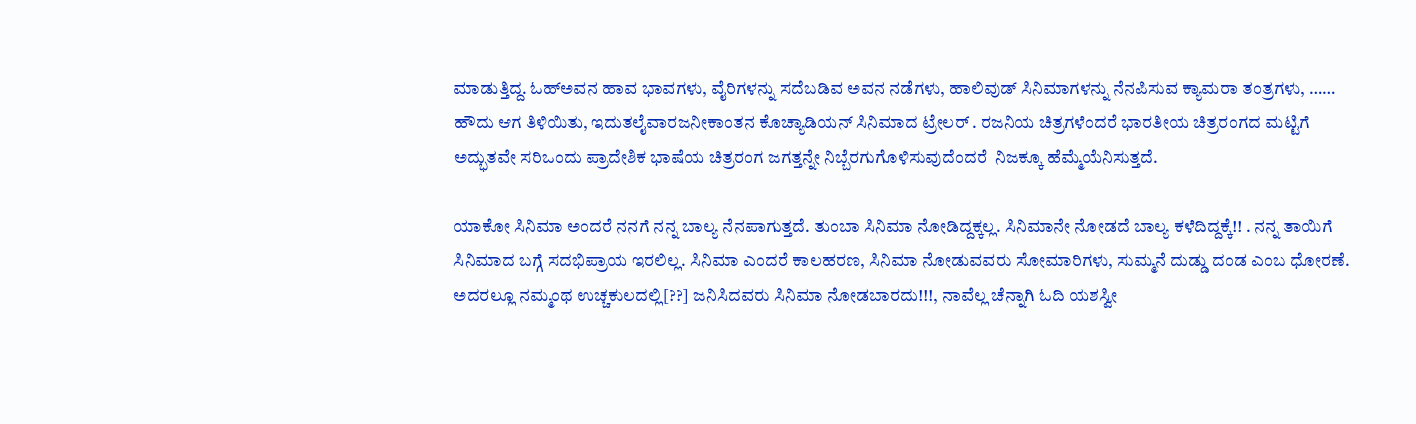ಮಾಡುತ್ತಿದ್ದ. ಓಹ್ಅವನ ಹಾವ ಭಾವಗಳು, ವೈರಿಗಳನ್ನು ಸದೆಬಡಿವ ಅವನ ನಡೆಗಳು, ಹಾಲಿವುಡ್ ಸಿನಿಮಾಗಳನ್ನು ನೆನಪಿಸುವ ಕ್ಯಾಮರಾ ತಂತ್ರಗಳು, …… ಹೌದು ಆಗ ತಿಳಿಯಿತು, ಇದುತಲೈವಾರಜನೀಕಾಂತನ ಕೊಚ್ಯಾಡಿಯನ್ ಸಿನಿಮಾದ ಟ್ರೇಲರ್ . ರಜನಿಯ ಚಿತ್ರಗಳೆಂದರೆ ಭಾರತೀಯ ಚಿತ್ರರಂಗದ ಮಟ್ಟಿಗೆ ಅದ್ಭುತವೇ ಸರಿಒಂದು ಪ್ರಾದೇಶಿಕ ಭಾಷೆಯ ಚಿತ್ರರಂಗ ಜಗತ್ತನ್ನೇ ನಿಬ್ಬೆರಗುಗೊಳಿಸುವುದೆಂದರೆ  ನಿಜಕ್ಕೂ ಹೆಮ್ಮೆಯೆನಿಸುತ್ತದೆ.

ಯಾಕೋ ಸಿನಿಮಾ ಅಂದರೆ ನನಗೆ ನನ್ನ ಬಾಲ್ಯ ನೆನಪಾಗುತ್ತದೆ. ತುಂಬಾ ಸಿನಿಮಾ ನೋಡಿದ್ದಕ್ಕಲ್ಲ. ಸಿನಿಮಾನೇ ನೋಡದೆ ಬಾಲ್ಯ ಕಳೆದಿದ್ದಕ್ಕೆ!! . ನನ್ನ ತಾಯಿಗೆ ಸಿನಿಮಾದ ಬಗ್ಗೆ ಸದಭಿಪ್ರಾಯ ಇರಲಿಲ್ಲ. ಸಿನಿಮಾ ಎಂದರೆ ಕಾಲಹರಣ, ಸಿನಿಮಾ ನೋಡುವವರು ಸೋಮಾರಿಗಳು, ಸುಮ್ಮನೆ ದುಡ್ಡು ದಂಡ ಎಂಬ ಧೋರಣೆ. ಅದರಲ್ಲೂ ನಮ್ಮಂಥ ಉಚ್ಚಕುಲದಲ್ಲಿ[??] ಜನಿಸಿದವರು ಸಿನಿಮಾ ನೋಡಬಾರದು!!!, ನಾವೆಲ್ಲ ಚೆನ್ನಾಗಿ ಓದಿ ಯಶಸ್ವೀ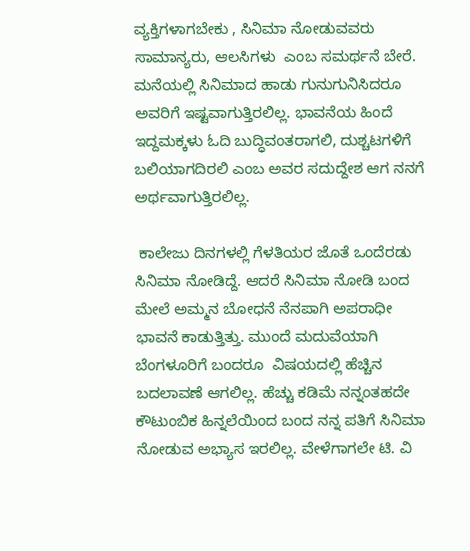ವ್ಯಕ್ತಿಗಳಾಗಬೇಕು , ಸಿನಿಮಾ ನೋಡುವವರು ಸಾಮಾನ್ಯರು, ಆಲಸಿಗಳು  ಎಂಬ ಸಮರ್ಥನೆ ಬೇರೆ.  ಮನೆಯಲ್ಲಿ ಸಿನಿಮಾದ ಹಾಡು ಗುನುಗುನಿಸಿದರೂ ಅವರಿಗೆ ಇಷ್ಟವಾಗುತ್ತಿರಲಿಲ್ಲ. ಭಾವನೆಯ ಹಿಂದೆ ಇದ್ದಮಕ್ಕಳು ಓದಿ ಬುದ್ಧಿವಂತರಾಗಲಿ, ದುಶ್ಚಟಗಳಿಗೆ ಬಲಿಯಾಗದಿರಲಿ ಎಂಬ ಅವರ ಸದುದ್ದೇಶ ಆಗ ನನಗೆ ಅರ್ಥವಾಗುತ್ತಿರಲಿಲ್ಲ.

 ಕಾಲೇಜು ದಿನಗಳಲ್ಲಿ ಗೆಳತಿಯರ ಜೊತೆ ಒಂದೆರಡು ಸಿನಿಮಾ ನೋಡಿದ್ದೆ. ಆದರೆ ಸಿನಿಮಾ ನೋಡಿ ಬಂದ ಮೇಲೆ ಅಮ್ಮನ ಬೋಧನೆ ನೆನಪಾಗಿ ಅಪರಾಧೀ ಭಾವನೆ ಕಾಡುತ್ತಿತ್ತು. ಮುಂದೆ ಮದುವೆಯಾಗಿ ಬೆಂಗಳೂರಿಗೆ ಬಂದರೂ  ವಿಷಯದಲ್ಲಿ ಹೆಚ್ಚಿನ ಬದಲಾವಣೆ ಆಗಲಿಲ್ಲ. ಹೆಚ್ಚು ಕಡಿಮೆ ನನ್ನಂತಹದೇ ಕೌಟುಂಬಿಕ ಹಿನ್ನಲೆಯಿಂದ ಬಂದ ನನ್ನ ಪತಿಗೆ ಸಿನಿಮಾ ನೋಡುವ ಅಭ್ಯಾಸ ಇರಲಿಲ್ಲ. ವೇಳೆಗಾಗಲೇ ಟಿ. ವಿ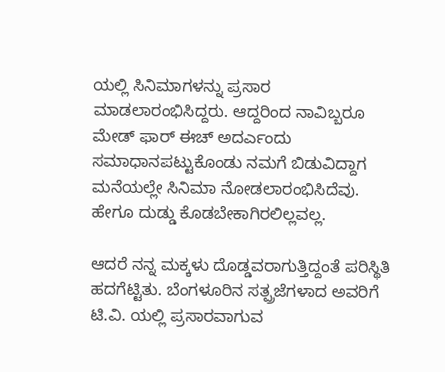ಯಲ್ಲಿ ಸಿನಿಮಾಗಳನ್ನು ಪ್ರಸಾರ ಮಾಡಲಾರಂಭಿಸಿದ್ದರು. ಆದ್ದರಿಂದ ನಾವಿಬ್ಬರೂ ಮೇಡ್ ಫಾರ್ ಈಚ್ ಅದರ್ಎಂದು ಸಮಾಧಾನಪಟ್ಟುಕೊಂಡು ನಮಗೆ ಬಿಡುವಿದ್ದಾಗ ಮನೆಯಲ್ಲೇ ಸಿನಿಮಾ ನೋಡಲಾರಂಭಿಸಿದೆವು. ಹೇಗೂ ದುಡ್ಡು ಕೊಡಬೇಕಾಗಿರಲಿಲ್ಲವಲ್ಲ.

ಆದರೆ ನನ್ನ ಮಕ್ಕಳು ದೊಡ್ಡವರಾಗುತ್ತಿದ್ದಂತೆ ಪರಿಸ್ಥಿತಿ ಹದಗೆಟ್ಟಿತು. ಬೆಂಗಳೂರಿನ ಸತ್ಪ್ರಜೆಗಳಾದ ಅವರಿಗೆ ಟಿ.ವಿ. ಯಲ್ಲಿ ಪ್ರಸಾರವಾಗುವ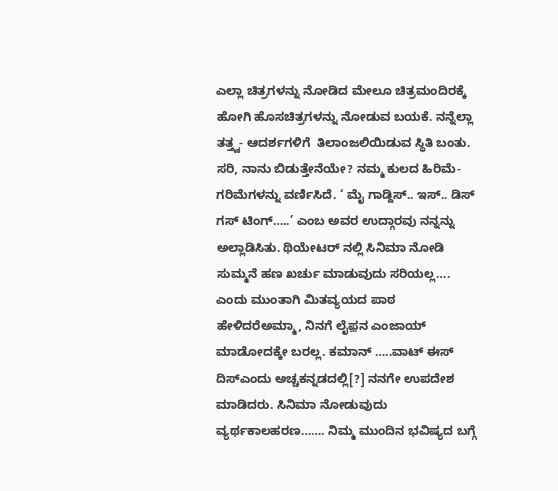ಎಲ್ಲಾ ಚಿತ್ರಗಳನ್ನು ನೋಡಿದ ಮೇಲೂ ಚಿತ್ರಮಂದಿರಕ್ಕೆ ಹೋಗಿ ಹೊಸಚಿತ್ರಗಳನ್ನು ನೋಡುವ ಬಯಕೆ. ನನ್ನೆಲ್ಲಾ ತತ್ತ್ವ- ಆದರ್ಶಗಳಿಗೆ  ತಿಲಾಂಜಲಿಯಿಡುವ ಸ್ಥಿತಿ ಬಂತು. ಸರಿ, ನಾನು ಬಿಡುತ್ತೇನೆಯೇ? ನಮ್ಮ ಕುಲದ ಹಿರಿಮೆ-ಗರಿಮೆಗಳನ್ನು ವರ್ಣಿಸಿದೆ. ‘ ಮೈ ಗಾಡ್ದಿಸ್.. ಇಸ್.. ಡಿಸ್ ಗಸ್ ಟಿಂಗ್…..’ ಎಂಬ ಅವರ ಉದ್ಗಾರವು ನನ್ನನ್ನು ಅಲ್ಲಾಡಿಸಿತು. ಥಿಯೇಟರ್ ನಲ್ಲಿ ಸಿನಿಮಾ ನೋಡಿ ಸುಮ್ಮನೆ ಹಣ ಖರ್ಚು ಮಾಡುವುದು ಸರಿಯಲ್ಲ…. ಎಂದು ಮುಂತಾಗಿ ಮಿತವ್ಯಯದ ಪಾಠ ಹೇಳಿದರೆಅಮ್ಮಾ, ನಿನಗೆ ಲೈಫ಼ನ ಎಂಜಾಯ್ ಮಾಡೋದಕ್ಕೇ ಬರಲ್ಲ. ಕಮಾನ್ …..ವಾಟ್ ಈಸ್ ದಿಸ್ಎಂದು ಅಚ್ಚಕನ್ನಡದಲ್ಲಿ[?] ನನಗೇ ಉಪದೇಶ ಮಾಡಿದರು. ಸಿನಿಮಾ ನೋಡುವುದು ವ್ಯರ್ಥಕಾಲಹರಣ……. ನಿಮ್ಮ ಮುಂದಿನ ಭವಿಷ್ಯದ ಬಗ್ಗೆ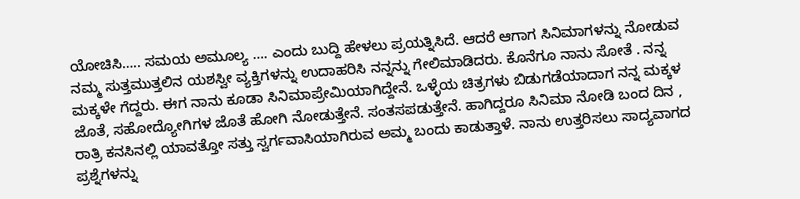ಯೋಚಿಸಿ….. ಸಮಯ ಅಮೂಲ್ಯ …. ಎಂದು ಬುದ್ದಿ ಹೇಳಲು ಪ್ರಯತ್ನಿಸಿದೆ. ಆದರೆ ಆಗಾಗ ಸಿನಿಮಾಗಳನ್ನು ನೋಡುವ ನಮ್ಮ ಸುತ್ತಮುತ್ತಲಿನ ಯಶಸ್ವೀ ವ್ಯಕ್ತಿಗಳನ್ನು ಉದಾಹರಿಸಿ ನನ್ನನ್ನು ಗೇಲಿಮಾಡಿದರು. ಕೊನೆಗೂ ನಾನು ಸೋತೆ . ನನ್ನ ಮಕ್ಕಳೇ ಗೆದ್ದರು. ಈಗ ನಾನು ಕೂಡಾ ಸಿನಿಮಾಪ್ರೇಮಿಯಾಗಿದ್ದೇನೆ. ಒಳ್ಳೆಯ ಚಿತ್ರಗಳು ಬಿಡುಗಡೆಯಾದಾಗ ನನ್ನ ಮಕ್ಕಳ ಜೊತೆ, ಸಹೋದ್ಯೋಗಿಗಳ ಜೊತೆ ಹೋಗಿ ನೋಡುತ್ತೇನೆ. ಸಂತಸಪಡುತ್ತೇನೆ. ಹಾಗಿದ್ದರೂ ಸಿನಿಮಾ ನೋಡಿ ಬಂದ ದಿನ , ರಾತ್ರಿ ಕನಸಿನಲ್ಲಿ ಯಾವತ್ತೋ ಸತ್ತು ಸ್ವರ್ಗವಾಸಿಯಾಗಿರುವ ಅಮ್ಮ ಬಂದು ಕಾಡುತ್ತಾಳೆ. ನಾನು ಉತ್ತರಿಸಲು ಸಾದ್ಯವಾಗದ ಪ್ರಶ್ನೆಗಳನ್ನು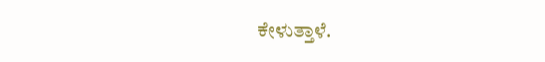ಕೇಳುತ್ತಾಳೆ.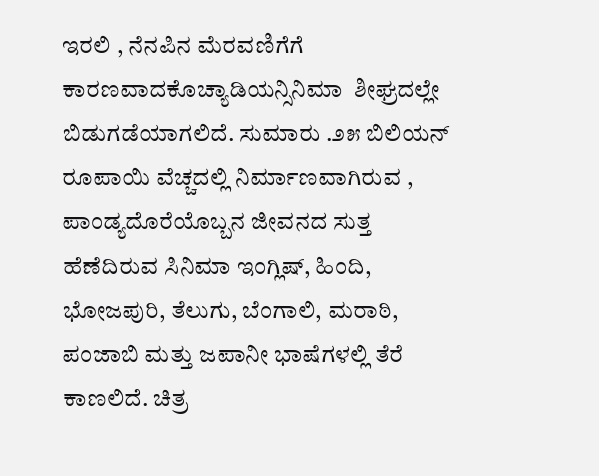ಇರಲಿ , ನೆನಪಿನ ಮೆರವಣಿಗೆಗೆ ಕಾರಣವಾದಕೊಚ್ಯಾಡಿಯನ್ಸಿನಿಮಾ  ಶೀಘ್ರದಲ್ಲೇ ಬಿಡುಗಡೆಯಾಗಲಿದೆ. ಸುಮಾರು .೨೫ ಬಿಲಿಯನ್ ರೂಪಾಯಿ ವೆಚ್ಚದಲ್ಲಿ ನಿರ್ಮಾಣವಾಗಿರುವ , ಪಾಂಡ್ಯದೊರೆಯೊಬ್ಬನ ಜೀವನದ ಸುತ್ತ ಹೆಣೆದಿರುವ ಸಿನಿಮಾ ಇಂಗ್ಲಿಷ್, ಹಿಂದಿ, ಭೋಜಪುರಿ, ತೆಲುಗು, ಬೆಂಗಾಲಿ, ಮರಾಠಿ, ಪಂಜಾಬಿ ಮತ್ತು ಜಪಾನೀ ಭಾಷೆಗಳಲ್ಲಿ ತೆರೆ ಕಾಣಲಿದೆ. ಚಿತ್ರ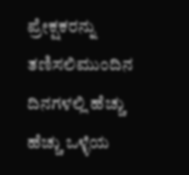ಪ್ರೇಕ್ಷಕರನ್ನು ತಣಿಸಲಿಮುಂದಿನ ದಿನಗಳಲ್ಲಿ ಹೆಚ್ಚು ಹೆಚ್ಚು ಒಳ್ಳೆಯ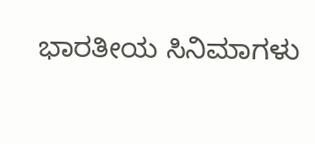ಭಾರತೀಯ ಸಿನಿಮಾಗಳು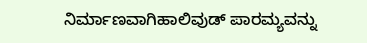ನಿರ್ಮಾಣವಾಗಿಹಾಲಿವುಡ್ ಪಾರಮ್ಯವನ್ನು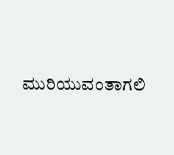ಮುರಿಯುವಂತಾಗಲಿ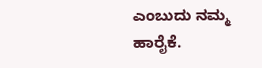ಎಂಬುದು ನಮ್ಮ ಹಾರೈಕೆ.